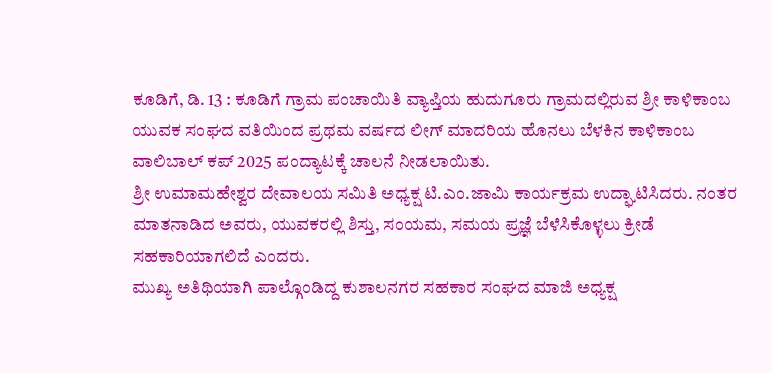ಕೂಡಿಗೆ, ಡಿ. 13 : ಕೂಡಿಗೆ ಗ್ರಾಮ ಪಂಚಾಯಿತಿ ವ್ಯಾಪ್ತಿಯ ಹುದುಗೂರು ಗ್ರಾಮದಲ್ಲಿರುವ ಶ್ರೀ ಕಾಳಿಕಾಂಬ ಯುವಕ ಸಂಘದ ವತಿಯಿಂದ ಪ್ರಥಮ ವರ್ಷದ ಲೀಗ್ ಮಾದರಿಯ ಹೊನಲು ಬೆಳಕಿನ ಕಾಳಿಕಾಂಬ ವಾಲಿಬಾಲ್ ಕಪ್ 2025 ಪಂದ್ಯಾಟಕ್ಕೆ ಚಾಲನೆ ನೀಡಲಾಯಿತು.
ಶ್ರೀ ಉಮಾಮಹೇಶ್ವರ ದೇವಾಲಯ ಸಮಿತಿ ಅಧ್ಯಕ್ಷ ಟಿ.ಎಂ.ಜಾಮಿ ಕಾರ್ಯಕ್ರಮ ಉದ್ಘಾಟಿಸಿದರು. ನಂತರ ಮಾತನಾಡಿದ ಅವರು, ಯುವಕರಲ್ಲಿ ಶಿಸ್ತು, ಸಂಯಮ, ಸಮಯ ಪ್ರಜ್ಞೆ ಬೆಳೆಸಿಕೊಳ್ಳಲು ಕ್ರೀಡೆ ಸಹಕಾರಿಯಾಗಲಿದೆ ಎಂದರು.
ಮುಖ್ಯ ಅತಿಥಿಯಾಗಿ ಪಾಲ್ಗೊಂಡಿದ್ದ ಕುಶಾಲನಗರ ಸಹಕಾರ ಸಂಘದ ಮಾಜಿ ಅಧ್ಯಕ್ಷ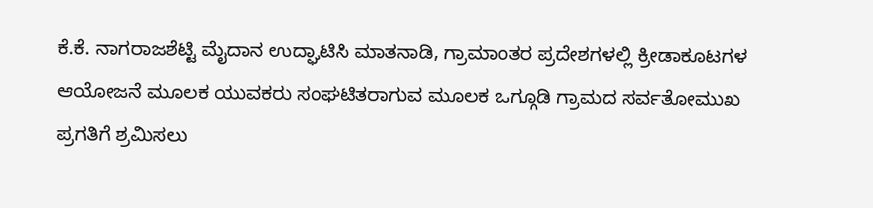ಕೆ.ಕೆ. ನಾಗರಾಜಶೆಟ್ಟಿ ಮೈದಾನ ಉದ್ಘಾಟಿಸಿ ಮಾತನಾಡಿ, ಗ್ರಾಮಾಂತರ ಪ್ರದೇಶಗಳಲ್ಲಿ ಕ್ರೀಡಾಕೂಟಗಳ ಆಯೋಜನೆ ಮೂಲಕ ಯುವಕರು ಸಂಘಟಿತರಾಗುವ ಮೂಲಕ ಒಗ್ಗೂಡಿ ಗ್ರಾಮದ ಸರ್ವತೋಮುಖ ಪ್ರಗತಿಗೆ ಶ್ರಮಿಸಲು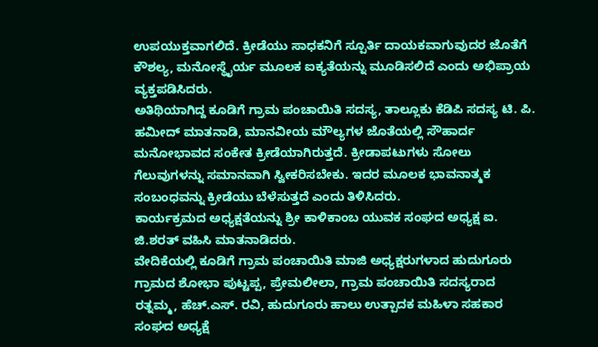ಉಪಯುಕ್ತವಾಗಲಿದೆ. ಕ್ರೀಡೆಯು ಸಾಧಕನಿಗೆ ಸ್ಪೂರ್ತಿ ದಾಯಕವಾಗುವುದರ ಜೊತೆಗೆ ಕೌಶಲ್ಯ, ಮನೋಸ್ಥೈರ್ಯ ಮೂಲಕ ಐಕ್ಯತೆಯನ್ನು ಮೂಡಿಸಲಿದೆ ಎಂದು ಅಭಿಪ್ರಾಯ ವ್ಯಕ್ತಪಡಿಸಿದರು.
ಅತಿಥಿಯಾಗಿದ್ದ ಕೂಡಿಗೆ ಗ್ರಾಮ ಪಂಚಾಯಿತಿ ಸದಸ್ಯ, ತಾಲ್ಲೂಕು ಕೆಡಿಪಿ ಸದಸ್ಯ ಟಿ. ಪಿ. ಹಮೀದ್ ಮಾತನಾಡಿ, ಮಾನವೀಯ ಮೌಲ್ಯಗಳ ಜೊತೆಯಲ್ಲಿ ಸೌಹಾರ್ದ ಮನೋಭಾವದ ಸಂಕೇತ ಕ್ರೀಡೆಯಾಗಿರುತ್ತದೆ. ಕ್ರೀಡಾಪಟುಗಳು ಸೋಲು ಗೆಲುವುಗಳನ್ನು ಸಮಾನವಾಗಿ ಸ್ವೀಕರಿಸಬೇಕು. ಇದರ ಮೂಲಕ ಭಾವನಾತ್ಮಕ ಸಂಬಂಧವನ್ನು ಕ್ರೀಡೆಯು ಬೆಳೆಸುತ್ತದೆ ಎಂದು ತಿಳಿಸಿದರು.
ಕಾರ್ಯಕ್ರಮದ ಅಧ್ಯಕ್ಷತೆಯನ್ನು ಶ್ರೀ ಕಾಳಿಕಾಂಬ ಯುವಕ ಸಂಘದ ಅಧ್ಯಕ್ಷ ಐ. ಜಿ.ಶರತ್ ವಹಿಸಿ ಮಾತನಾಡಿದರು.
ವೇದಿಕೆಯಲ್ಲಿ ಕೂಡಿಗೆ ಗ್ರಾಮ ಪಂಚಾಯಿತಿ ಮಾಜಿ ಅಧ್ಯಕ್ಷರುಗಳಾದ ಹುದುಗೂರು ಗ್ರಾಮದ ಶೋಭಾ ಪುಟ್ಟಪ್ಪ, ಪ್ರೇಮಲೀಲಾ, ಗ್ರಾಮ ಪಂಚಾಯಿತಿ ಸದಸ್ಯರಾದ ರತ್ನಮ್ಮ, ಹೆಚ್.ಎಸ್. ರವಿ, ಹುದುಗೂರು ಹಾಲು ಉತ್ಪಾದಕ ಮಹಿಳಾ ಸಹಕಾರ ಸಂಘದ ಅಧ್ಯಕ್ಷೆ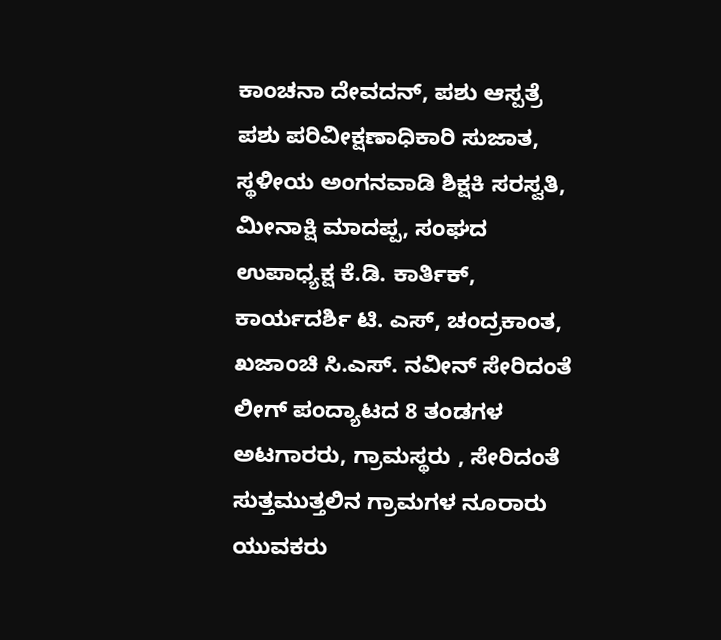ಕಾಂಚನಾ ದೇವದನ್, ಪಶು ಆಸ್ಪತ್ರೆ ಪಶು ಪರಿವೀಕ್ಷಣಾಧಿಕಾರಿ ಸುಜಾತ, ಸ್ಥಳೀಯ ಅಂಗನವಾಡಿ ಶಿಕ್ಷಕಿ ಸರಸ್ವತಿ, ಮೀನಾಕ್ಷಿ ಮಾದಪ್ಪ, ಸಂಘದ ಉಪಾಧ್ಯಕ್ಷ ಕೆ.ಡಿ. ಕಾರ್ತಿಕ್, ಕಾರ್ಯದರ್ಶಿ ಟಿ. ಎಸ್, ಚಂದ್ರಕಾಂತ, ಖಜಾಂಚಿ ಸಿ.ಎಸ್. ನವೀನ್ ಸೇರಿದಂತೆ ಲೀಗ್ ಪಂದ್ಯಾಟದ 8 ತಂಡಗಳ ಅಟಗಾರರು, ಗ್ರಾಮಸ್ಥರು , ಸೇರಿದಂತೆ ಸುತ್ತಮುತ್ತಲಿನ ಗ್ರಾಮಗಳ ನೂರಾರು ಯುವಕರು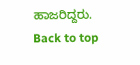ಹಾಜರಿದ್ದರು.
Back to top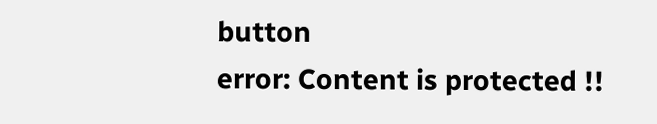button
error: Content is protected !!